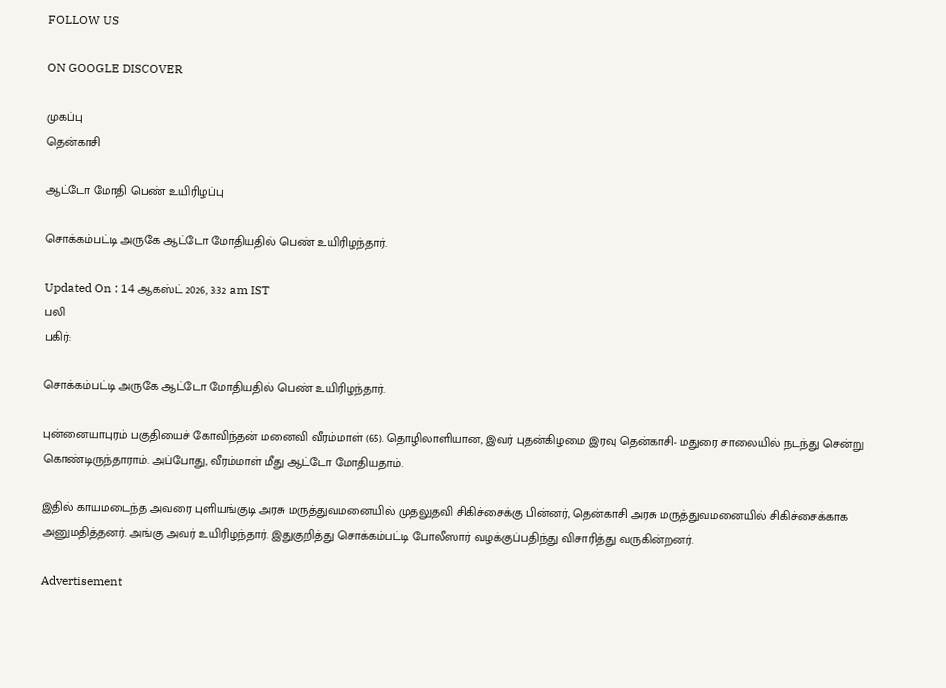FOLLOW US

ON GOOGLE DISCOVER

முகப்பு
தென்காசி

ஆட்டோ மோதி பெண் உயிரிழப்பு

சொக்கம்பட்டி அருகே ஆட்டோ மோதியதில் பெண் உயிரிழந்தார்.

Updated On : 14 ஆகஸ்ட் 2026, 3:32 am IST
பலி
பகிர்:

சொக்கம்பட்டி அருகே ஆட்டோ மோதியதில் பெண் உயிரிழந்தார்.

புன்னையாபுரம் பகுதியைச் கோவிந்தன் மனைவி வீரம்மாள் (65). தொழிலாளியான, இவர் புதன்கிழமை இரவு தென்காசி- மதுரை சாலையில் நடந்து சென்று கொண்டிருந்தாராம். அப்போது, வீரம்மாள் மீது ஆட்டோ மோதியதாம்.

இதில் காயமடைந்த அவரை புளியங்குடி அரசு மருத்துவமனையில் முதலுதவி சிகிச்சைக்கு பின்னர், தென்காசி அரசு மருத்துவமனையில் சிகிச்சைக்காக அனுமதித்தனர். அங்கு அவர் உயிரிழந்தார். இதுகுறித்து சொக்கம்பட்டி போலீஸார் வழக்குப்பதிந்து விசாரித்து வருகின்றனர்.

Advertisement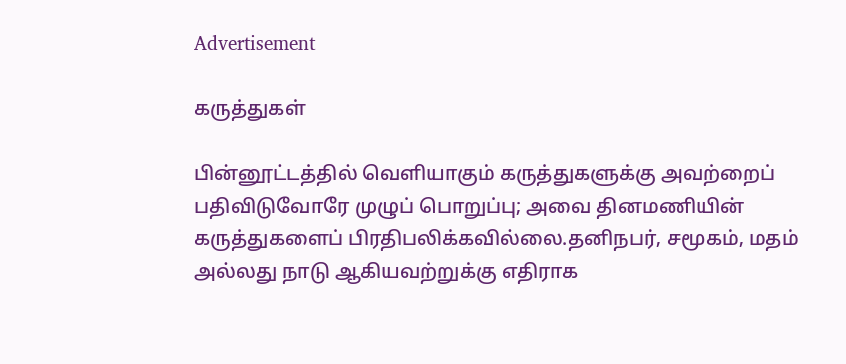Advertisement

கருத்துகள்

பின்னூட்டத்தில் வெளியாகும் கருத்துகளுக்கு அவற்றைப் பதிவிடுவோரே முழுப் பொறுப்பு; அவை தினமணியின் கருத்துகளைப் பிரதிபலிக்கவில்லை.தனிநபர், சமூகம், மதம் அல்லது நாடு ஆகியவற்றுக்கு எதிராக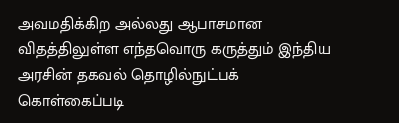அவமதிக்கிற அல்லது ஆபாசமான விதத்திலுள்ள எந்தவொரு கருத்தும் இந்திய அரசின் தகவல் தொழில்நுட்பக் கொள்கைப்படி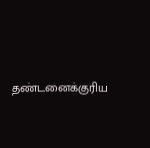தண்டனைக்குரிய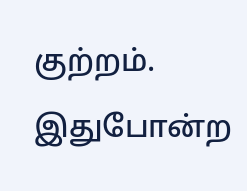குற்றம். இதுபோன்ற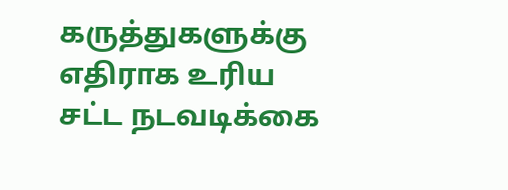கருத்துகளுக்கு எதிராக உரிய சட்ட நடவடிக்கை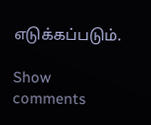எடுக்கப்படும்.

Show comments